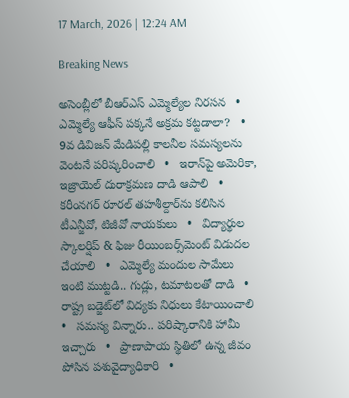17 March, 2026 | 12:24 AM

Breaking News

అసెంబ్లీలో బీఆర్‌ఎస్ ఎమ్మెల్యేల నిరసన   •   ఎమ్మెల్యే ఆఫీస్ పక్కనే అక్రమ కట్టడాలా?   •   9వ డివిజన్ మేడిపల్లి కాలనీల సమస్యలను వెంటనే పరిష్కరించాలి   •   ఇరాన్‌పై అమెరికా, ఇజ్రాయెల్ దురాక్రమణ దాడి ఆపాలి   •   కరీంనగర్ రూరల్ తహశీల్దార్‌ను కలిసిన టీఎన్జీవో, టిజీవో నాయకులు   •   విద్యార్థుల స్కాలర్షిప్ & ఫిజు రీయింబర్స్‌మెంట్ విడుదల చేయాలి   •   ఎమ్మెల్యే మందుల సామేలు ఇంటి ముట్టడి.. గుడ్లు, టమాటలతో దాడి   •   రాష్ట్ర బడ్జెట్‌లో విద్యకు నిధులు కేటాయించాలి   •   సమస్య విన్నారు.. పరిష్కారానికి హామీ ఇచ్చారు   •   ప్రాణాపాయ స్థితిలో ఉన్న జీవం పోసిన పశువైద్యాధికారి   •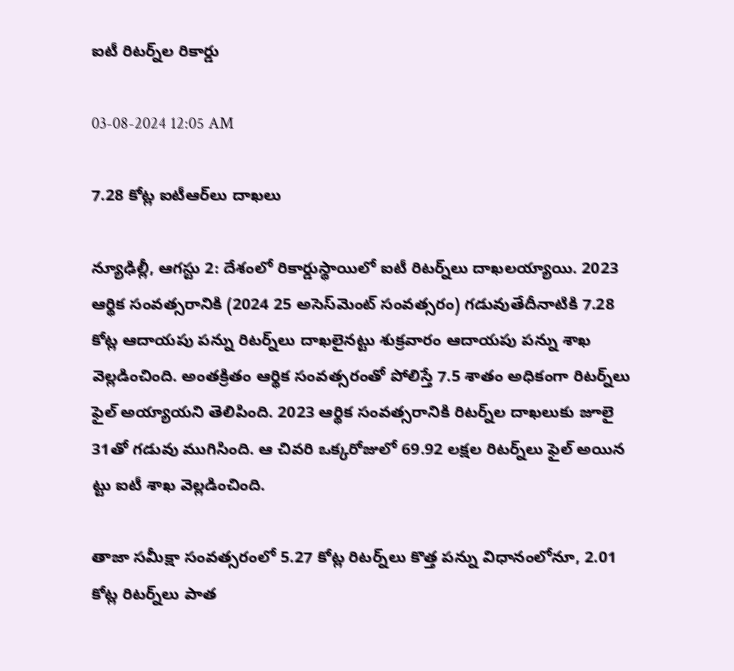ఐటీ రిటర్న్‌ల రికార్డు

03-08-2024 12:05 AM

7.28 కోట్ల ఐటీఆర్‌లు దాఖలు

న్యూఢిల్లీ, ఆగస్టు 2: దేశంలో రికార్డుస్థాయిలో ఐటీ రిటర్న్‌లు దాఖలయ్యాయి. 2023 ఆర్థిక సంవత్సరానికి (2024 25 అసెస్‌మెంట్ సంవత్సరం) గడువుతేదీనాటికి 7.28 కోట్ల ఆదాయపు పన్ను రిటర్న్‌లు దాఖలైనట్టు శుక్రవారం ఆదాయపు పన్ను శాఖ వెల్లడించింది. అంతక్రితం ఆర్థిక సంవత్సరంతో పోలిస్తే 7.5 శాతం అధికంగా రిటర్న్‌లు ఫైల్ అయ్యాయని తెలిపింది. 2023 ఆర్థిక సంవత్సరానికి రిటర్న్‌ల దాఖలుకు జూలై 31తో గడువు ముగిసింది. ఆ చివరి ఒక్కరోజులో 69.92 లక్షల రిటర్న్‌లు ఫైల్ అయిన ట్టు ఐటీ శాఖ వెల్లడించింది.

తాజా సమీక్షా సంవత్సరంలో 5.27 కోట్ల రిటర్న్‌లు కొత్త పన్ను విధానంలోనూ, 2.01 కోట్ల రిటర్న్‌లు పాత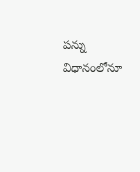పన్ను విధానంలోనూ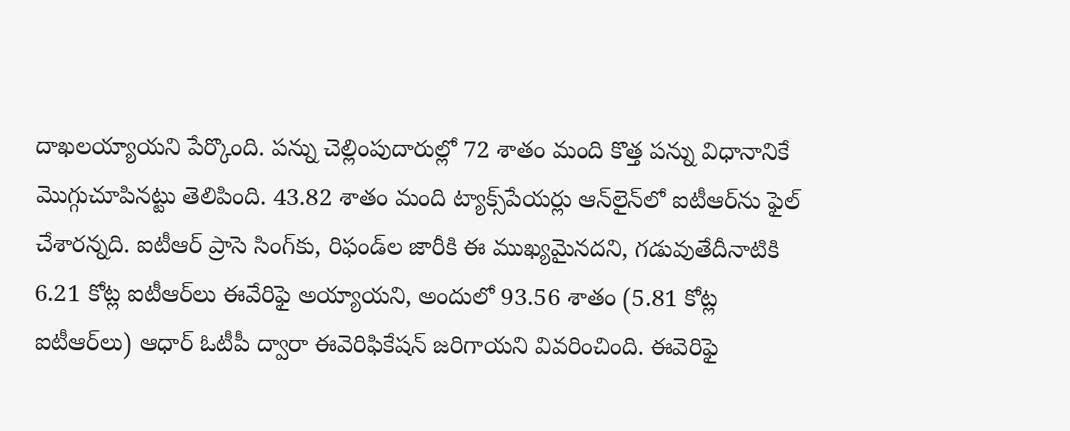దాఖలయ్యాయని పేర్కొంది. పన్ను చెల్లింపుదారుల్లో 72 శాతం మంది కొత్త పన్ను విధానానికే మొగ్గుచూపినట్టు తెలిపింది. 43.82 శాతం మంది ట్యాక్స్‌పేయర్లు ఆన్‌లైన్‌లో ఐటీఆర్‌ను ఫైల్ చేశారన్నది. ఐటీఆర్ ప్రాసె సింగ్‌కు, రిఫండ్‌ల జారీకి ఈ ముఖ్యమైనదని, గడువుతేదీనాటికి 6.21 కోట్ల ఐటీఆర్‌లు ఈవేరిఫై అయ్యాయని, అందులో 93.56 శాతం (5.81 కోట్ల ఐటీఆర్‌లు) ఆధార్ ఓటీపీ ద్వారా ఈవెరిఫికేషన్ జరిగాయని వివరించింది. ఈవెరిఫై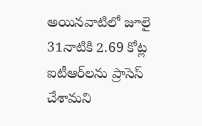అయినవాటిలో జూలై 31నాటికి 2.69 కోట్ల ఐటీఆర్‌లను ప్రాసెస్ చేశామని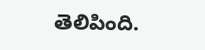తెలిపింది.